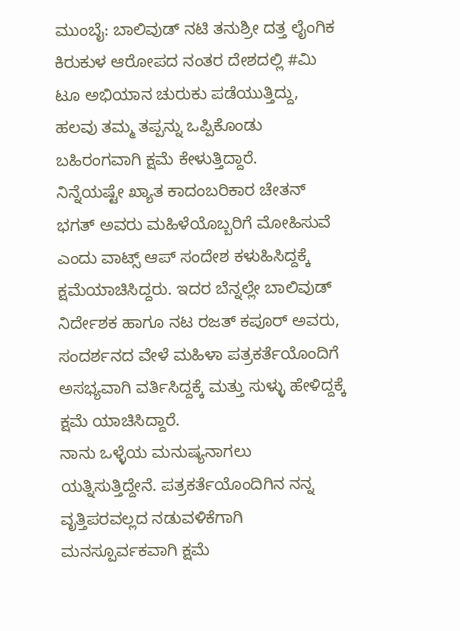ಮುಂಬೈ: ಬಾಲಿವುಡ್ ನಟಿ ತನುಶ್ರೀ ದತ್ತ ಲೈಂಗಿಕ ಕಿರುಕುಳ ಆರೋಪದ ನಂತರ ದೇಶದಲ್ಲಿ #ಮಿ ಟೂ ಅಭಿಯಾನ ಚುರುಕು ಪಡೆಯುತ್ತಿದ್ದು, ಹಲವು ತಮ್ಮ ತಪ್ಪನ್ನು ಒಪ್ಪಿಕೊಂಡು ಬಹಿರಂಗವಾಗಿ ಕ್ಷಮೆ ಕೇಳುತ್ತಿದ್ದಾರೆ.
ನಿನ್ನೆಯಷ್ಟೇ ಖ್ಯಾತ ಕಾದಂಬರಿಕಾರ ಚೇತನ್ ಭಗತ್ ಅವರು ಮಹಿಳೆಯೊಬ್ಬರಿಗೆ ಮೋಹಿಸುವೆ ಎಂದು ವಾಟ್ಸ್ ಆಪ್ ಸಂದೇಶ ಕಳುಹಿಸಿದ್ದಕ್ಕೆ ಕ್ಷಮೆಯಾಚಿಸಿದ್ದರು. ಇದರ ಬೆನ್ನಲ್ಲೇ ಬಾಲಿವುಡ್ ನಿರ್ದೇಶಕ ಹಾಗೂ ನಟ ರಜತ್ ಕಪೂರ್ ಅವರು, ಸಂದರ್ಶನದ ವೇಳೆ ಮಹಿಳಾ ಪತ್ರಕರ್ತೆಯೊಂದಿಗೆ ಅಸಭ್ಯವಾಗಿ ವರ್ತಿಸಿದ್ದಕ್ಕೆ ಮತ್ತು ಸುಳ್ಳು ಹೇಳಿದ್ದಕ್ಕೆ ಕ್ಷಮೆ ಯಾಚಿಸಿದ್ದಾರೆ.
ನಾನು ಒಳ್ಳೆಯ ಮನುಷ್ಯನಾಗಲು ಯತ್ನಿಸುತ್ತಿದ್ದೇನೆ. ಪತ್ರಕರ್ತೆಯೊಂದಿಗಿನ ನನ್ನ ವೃತ್ತಿಪರವಲ್ಲದ ನಡುವಳಿಕೆಗಾಗಿ ಮನಸ್ಪೂರ್ವಕವಾಗಿ ಕ್ಷಮೆ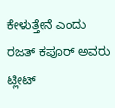ಕೇಳುತ್ತೇನೆ ಎಂದು ರಜತ್ ಕಪೂರ್ ಅವರು ಟ್ಲೀಟ್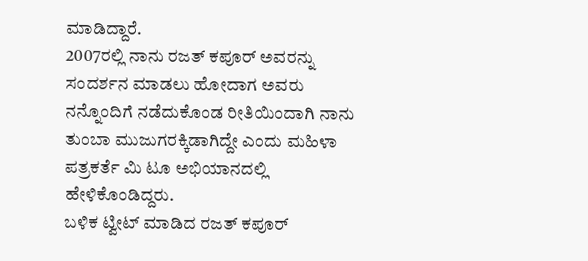ಮಾಡಿದ್ದಾರೆ.
2007ರಲ್ಲಿ ನಾನು ರಜತ್ ಕಪೂರ್ ಅವರನ್ನು ಸಂದರ್ಶನ ಮಾಡಲು ಹೋದಾಗ ಅವರು ನನ್ನೊಂದಿಗೆ ನಡೆದುಕೊಂಡ ರೀತಿಯಿಂದಾಗಿ ನಾನು ತುಂಬಾ ಮುಜುಗರಕ್ಕಿಡಾಗಿದ್ದೇ ಎಂದು ಮಹಿಳಾ ಪತ್ರಕರ್ತೆ ಮಿ ಟೂ ಅಭಿಯಾನದಲ್ಲಿ ಹೇಳಿಕೊಂಡಿದ್ದರು.
ಬಳಿಕ ಟ್ವೀಟ್ ಮಾಡಿದ ರಜತ್ ಕಪೂರ್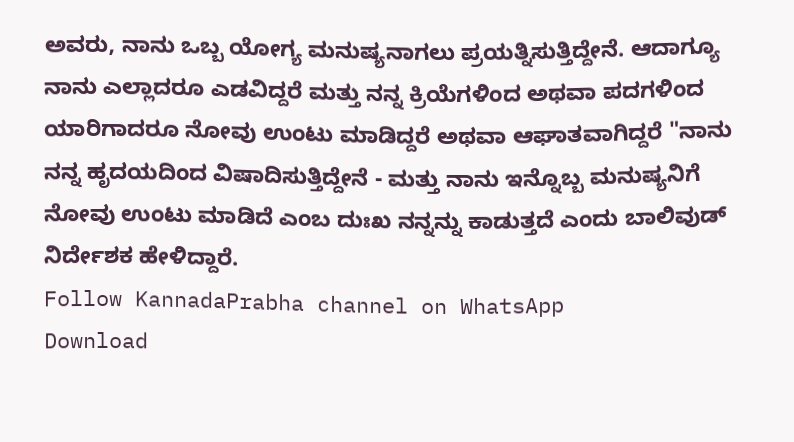ಅವರು, ನಾನು ಒಬ್ಬ ಯೋಗ್ಯ ಮನುಷ್ಯನಾಗಲು ಪ್ರಯತ್ನಿಸುತ್ತಿದ್ದೇನೆ. ಆದಾಗ್ಯೂ ನಾನು ಎಲ್ಲಾದರೂ ಎಡವಿದ್ದರೆ ಮತ್ತು ನನ್ನ ಕ್ರಿಯೆಗಳಿಂದ ಅಥವಾ ಪದಗಳಿಂದ ಯಾರಿಗಾದರೂ ನೋವು ಉಂಟು ಮಾಡಿದ್ದರೆ ಅಥವಾ ಆಘಾತವಾಗಿದ್ದರೆ "ನಾನು ನನ್ನ ಹೃದಯದಿಂದ ವಿಷಾದಿಸುತ್ತಿದ್ದೇನೆ - ಮತ್ತು ನಾನು ಇನ್ನೊಬ್ಬ ಮನುಷ್ಯನಿಗೆ ನೋವು ಉಂಟು ಮಾಡಿದೆ ಎಂಬ ದುಃಖ ನನ್ನನ್ನು ಕಾಡುತ್ತದೆ ಎಂದು ಬಾಲಿವುಡ್ ನಿರ್ದೇಶಕ ಹೇಳಿದ್ದಾರೆ.
Follow KannadaPrabha channel on WhatsApp
Download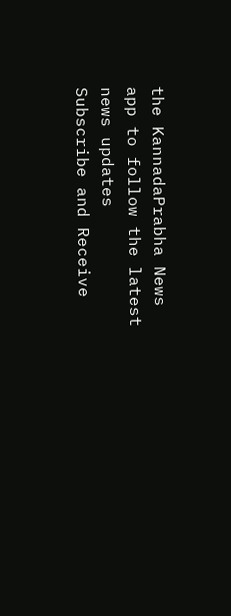the KannadaPrabha News app to follow the latest news updates
Subscribe and Receive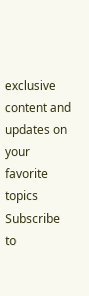exclusive content and updates on your favorite topics
Subscribe to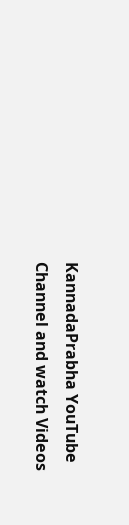KannadaPrabha YouTube Channel and watch Videos